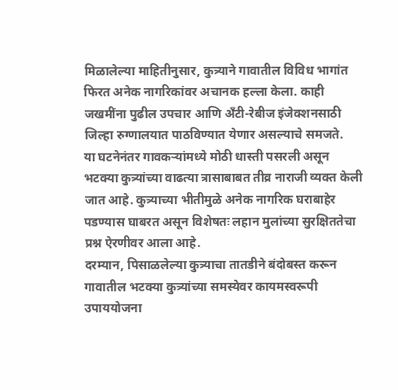मिळालेल्या माहितीनुसार, कुत्र्याने गावातील विविध भागांत फिरत अनेक नागरिकांवर अचानक हल्ला केला. काही जखमींना पुढील उपचार आणि अँटी-रेबीज इंजेक्शनसाठी जिल्हा रुग्णालयात पाठविण्यात येणार असल्याचे समजते.
या घटनेनंतर गावकऱ्यांमध्ये मोठी धास्ती पसरली असून भटक्या कुत्र्यांच्या वाढत्या त्रासाबाबत तीव्र नाराजी व्यक्त केली जात आहे. कुत्र्याच्या भीतीमुळे अनेक नागरिक घराबाहेर पडण्यास घाबरत असून विशेषतः लहान मुलांच्या सुरक्षिततेचा प्रश्न ऐरणीवर आला आहे.
दरम्यान, पिसाळलेल्या कुत्र्याचा तातडीने बंदोबस्त करून गावातील भटक्या कुत्र्यांच्या समस्येवर कायमस्वरूपी उपाययोजना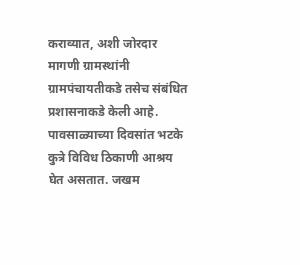कराव्यात, अशी जोरदार मागणी ग्रामस्थांनी ग्रामपंचायतीकडे तसेच संबंधित प्रशासनाकडे केली आहे.
पावसाळ्याच्या दिवसांत भटके कुत्रे विविध ठिकाणी आश्रय घेत असतात. जखम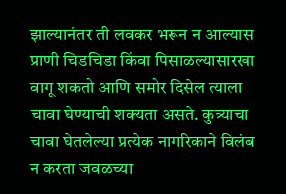झाल्यानंतर ती लवकर भरून न आल्यास प्राणी चिडचिडा किंवा पिसाळल्यासारखा वागू शकतो आणि समोर दिसेल त्याला चावा घेण्याची शक्यता असते. कुत्र्याचा चावा घेतलेल्या प्रत्येक नागरिकाने विलंब न करता जवळच्या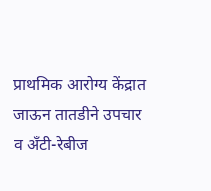प्राथमिक आरोग्य केंद्रात जाऊन तातडीने उपचार व अँटी-रेबीज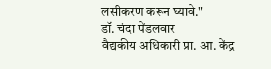लसीकरण करून घ्यावे."
डॉ. चंदा पेंडलवार
वैद्यकीय अधिकारी प्रा. आ. केंद्र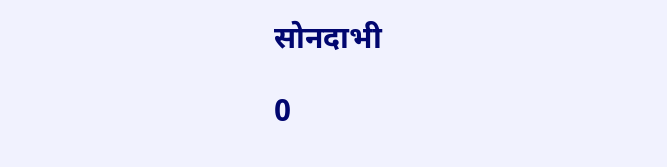सोनदाभी

0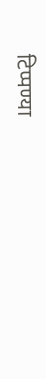टिप्पण्या